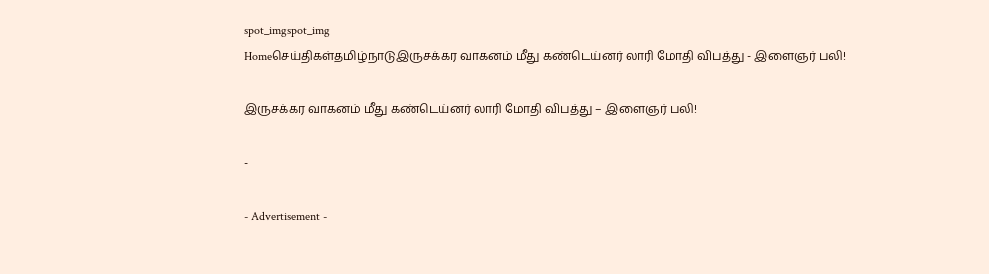spot_imgspot_img
Homeசெய்திகள்தமிழ்நாடுஇருசக்கர வாகனம் மீது கண்டெய்னர் லாரி மோதி விபத்து - இளைஞர் பலி!

இருசக்கர வாகனம் மீது கண்டெய்னர் லாரி மோதி விபத்து – இளைஞர் பலி!

-

- Advertisement -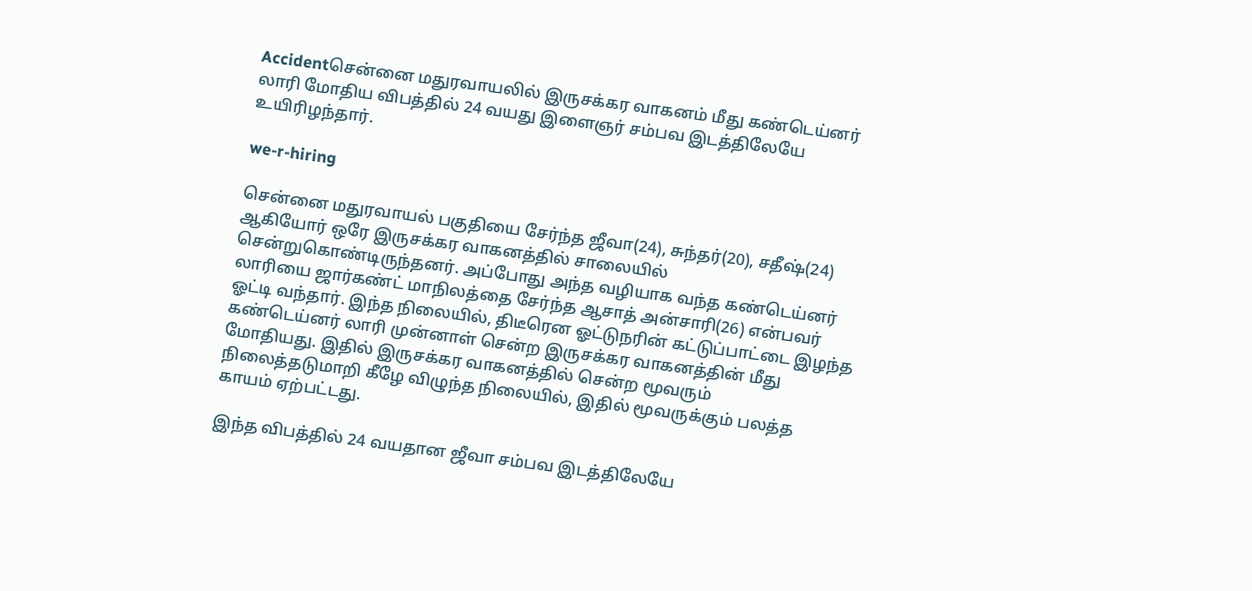Accidentசென்னை மதுரவாயலில் இருசக்கர வாகனம் மீது கண்டெய்னர் லாரி மோதிய விபத்தில் 24 வயது இளைஞர் சம்பவ இடத்திலேயே உயிரிழந்தார்.

we-r-hiring

சென்னை மதுரவாயல் பகுதியை சேர்ந்த ஜீவா(24), சுந்தர்(20), சதீஷ்(24) ஆகியோர் ஒரே இருசக்கர வாகனத்தில் சாலையில் சென்றுகொண்டிருந்தனர். அப்போது அந்த வழியாக வந்த கண்டெய்னர் லாரியை ஜார்கண்ட் மாநிலத்தை சேர்ந்த ஆசாத் அன்சாரி(26) என்பவர் ஓட்டி வந்தார். இந்த நிலையில், திடீரென ஓட்டுநரின் கட்டுப்பாட்டை இழந்த கண்டெய்னர் லாரி முன்னாள் சென்ற இருசக்கர வாகனத்தின் மீது மோதியது. இதில் இருசக்கர வாகனத்தில் சென்ற மூவரும் நிலைத்தடுமாறி கீழே விழுந்த நிலையில், இதில் மூவருக்கும் பலத்த காயம் ஏற்பட்டது.

இந்த விபத்தில் 24 வயதான ஜீவா சம்பவ இடத்திலேயே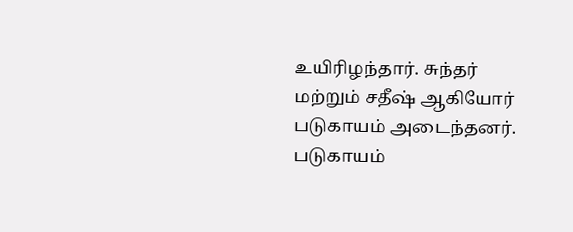உயிரிழந்தார். சுந்தர் மற்றும் சதீஷ் ஆகியோர் படுகாயம் அடைந்தனர். படுகாயம்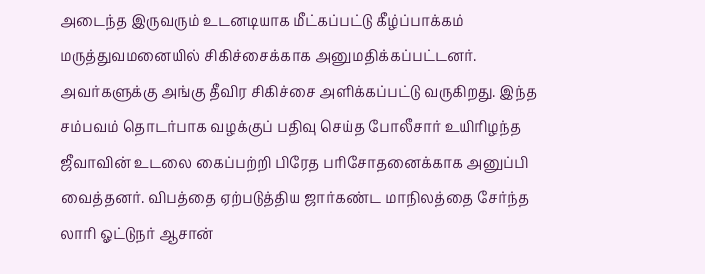அடைந்த இருவரும் உடனடியாக மீட்கப்பட்டு கீழ்ப்பாக்கம் மருத்துவமனையில் சிகிச்சைக்காக அனுமதிக்கப்பட்டனர். அவர்களுக்கு அங்கு தீவிர சிகிச்சை அளிக்கப்பட்டு வருகிறது. இந்த சம்பவம் தொடர்பாக வழக்குப் பதிவு செய்த போலீசார் உயிரிழந்த ஜீவாவின் உடலை கைப்பற்றி பிரேத பரிசோதனைக்காக அனுப்பி வைத்தனர். விபத்தை ஏற்படுத்திய ஜார்கண்ட மாநிலத்தை சேர்ந்த லாரி ஓட்டுநர் ஆசான்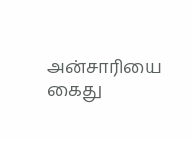அன்சாரியை கைது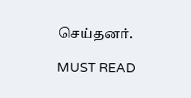செய்தனர்.

MUST READ